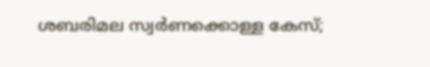ശബരിമല സ്വർണക്കൊള്ള കേസ്;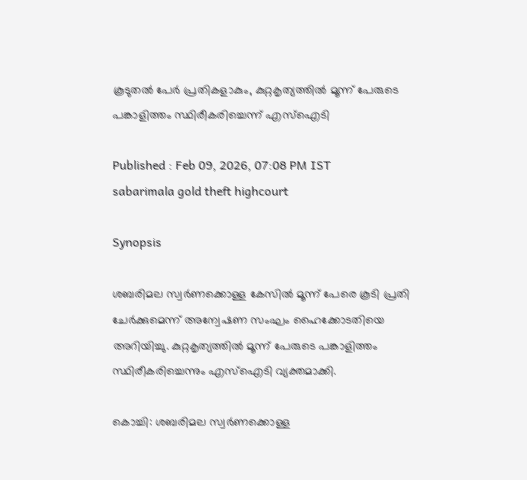കൂടുതൽ പേർ പ്രതികളാകും, കുറ്റകൃത്യത്തിൽ മൂന്ന് പേരുടെ പങ്കാളിത്തം സ്ഥിരീകരിച്ചെന്ന് എസ്ഐടി

Published : Feb 09, 2026, 07:08 PM IST
sabarimala gold theft highcourt

Synopsis

ശബരിമല സ്വർണക്കൊള്ള കേസിൽ മൂന്ന് പേരെ കൂടി പ്രതി ചേർക്കുമെന്ന് അന്വേഷണ സംഘം ഹൈക്കോടതിയെ അറിയിച്ചു. കുറ്റകൃത്യത്തിൽ മൂന്ന് പേരുടെ പങ്കാളിത്തം സ്ഥിരീകരിച്ചെന്നും എസ്ഐടി വ്യക്തമാക്കി.

കൊച്ചി: ശബരിമല സ്വർണക്കൊള്ള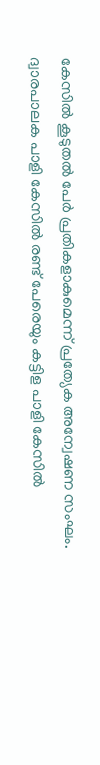കേസില്‍ കൂടുതൽ പേർ പ്രതികളാകുമെന്ന് പ്രത്യേക അന്വേഷണ സംഘം. ദ്വാരപാലക പാളി കേസിൽ രണ്ട് പേരെയും കട്ടിള പാളി കേസിൽ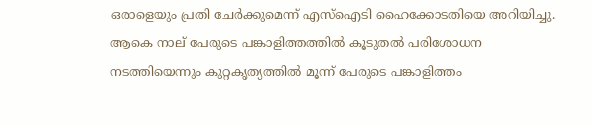ഒരാളെയും പ്രതി ചേര്‍ക്കുമെന്ന് എസ്ഐടി ഹൈക്കോടതിയെ അറിയിച്ചു. ആകെ നാല് പേരുടെ പങ്കാളിത്തത്തിൽ കൂടുതൽ പരിശോധന നടത്തിയെന്നും കുറ്റകൃത്യത്തിൽ മൂന്ന് പേരുടെ പങ്കാളിത്തം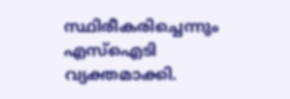സ്ഥിരീകരിച്ചെന്നും എസ്ഐടി വ്യക്തമാക്കി.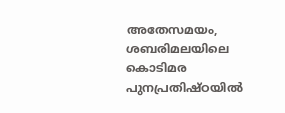അതേസമയം, ശബരിമലയിലെ കൊടിമര പുനപ്രതിഷ്ഠയില്‍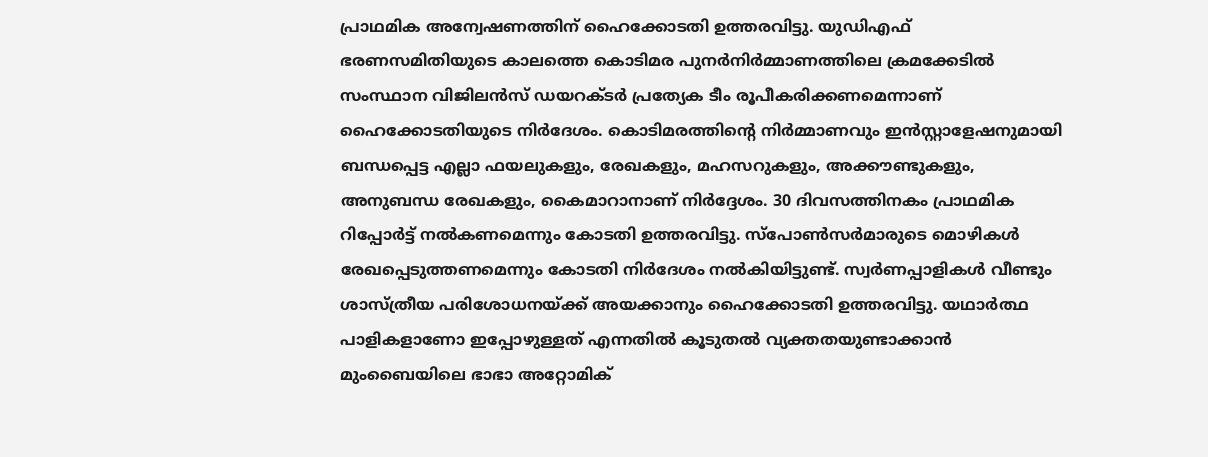പ്രാഥമിക അന്വേഷണത്തിന് ഹൈക്കോടതി ഉത്തരവിട്ടു. യുഡിഎഫ് ഭരണസമിതിയുടെ കാലത്തെ കൊടിമര പുനർനിർമ്മാണത്തിലെ ക്രമക്കേടിൽ സംസ്ഥാന വിജിലൻസ് ഡയറക്ടർ പ്രത്യേക ടീം രൂപീകരിക്കണമെന്നാണ് ഹൈക്കോടതിയുടെ നിര്‍ദേശം. കൊടിമരത്തിന്റെ നിർമ്മാണവും ഇൻസ്റ്റാളേഷനുമായി ബന്ധപ്പെട്ട എല്ലാ ഫയലുകളും, രേഖകളും, മഹസറുകളും, അക്കൗണ്ടുകളും, അനുബന്ധ രേഖകളും, കൈമാറാനാണ് നിർദ്ദേശം. 30 ദിവസത്തിനകം പ്രാഥമിക റിപ്പോർട്ട്‌ നൽകണമെന്നും കോടതി ഉത്തരവിട്ടു. സ്പോൺസർമാരുടെ മൊഴികൾ രേഖപ്പെടുത്തണമെന്നും കോടതി നിര്‍ദേശം നല്‍കിയിട്ടുണ്ട്. സ്വർണപ്പാളികൾ വീണ്ടും ശാസ്ത്രീയ പരിശോധനയ്ക്ക് അയക്കാനും ഹൈക്കോടതി ഉത്തരവിട്ടു. യഥാർത്ഥ പാളികളാണോ ഇപ്പോഴുള്ളത് എന്നതിൽ കൂടുതൽ വ്യക്തതയുണ്ടാക്കാൻ മുംബൈയിലെ ഭാഭാ അറ്റോമിക്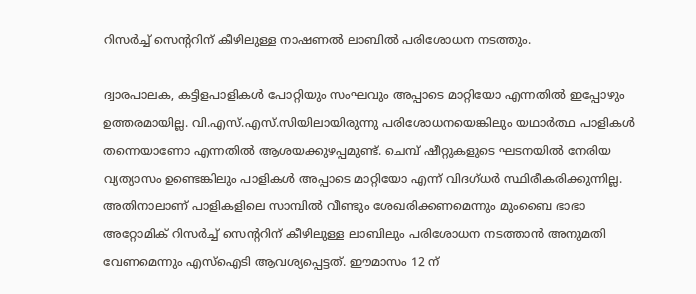റിസർച്ച് സെന്‍ററിന് കീഴിലുള്ള നാഷണൽ ലാബിൽ പരിശോധന നടത്തും.

ദ്വാരപാലക, കട്ടിളപാളികൾ പോറ്റിയും സംഘവും അപ്പാടെ മാറ്റിയോ എന്നതിൽ ഇപ്പോഴും ഉത്തരമായില്ല. വി.എസ്.എസ്.സിയിലായിരുന്നു പരിശോധനയെങ്കിലും യഥാർത്ഥ പാളികൾ തന്നെയാണോ എന്നതിൽ ആശയക്കുഴപ്പമുണ്ട്. ചെമ്പ് ഷീറ്റുകളുടെ ഘടനയിൽ നേരിയ വ്യത്യാസം ഉണ്ടെങ്കിലും പാളികൾ അപ്പാടെ മാറ്റിയോ എന്ന് വിദഗ്ധർ സ്ഥിരീകരിക്കുന്നില്ല. അതിനാലാണ് പാളികളിലെ സാമ്പിൽ വീണ്ടും ശേഖരിക്കണമെന്നും മുംബൈ ഭാഭാ അറ്റോമിക് റിസർച്ച് സെന്‍ററിന് കീഴിലുള്ള ലാബിലും പരിശോധന നടത്താൻ അനുമതി വേണമെന്നും എസ്ഐടി ആവശ്യപ്പെട്ടത്. ഈമാസം 12 ന്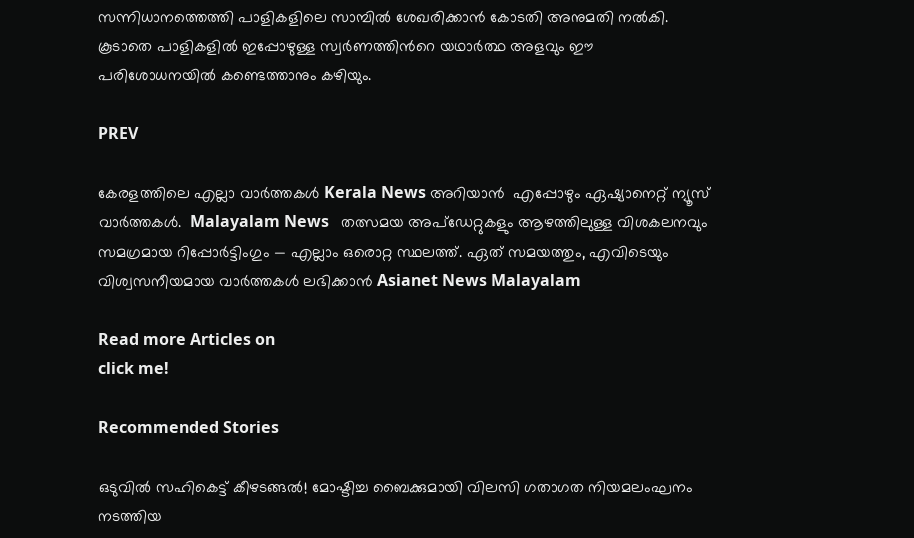സന്നിധാനത്തെത്തി പാളികളിലെ സാമ്പിൽ ശേഖരിക്കാൻ കോടതി അനുമതി നൽകി. കൂടാതെ പാളികളിൽ ഇപ്പോഴുള്ള സ്വർണത്തിന്‍റെ യഥാർത്ഥ അളവും ഈ പരിശോധനയിൽ കണ്ടെത്താനും കഴിയും.

PREV

കേരളത്തിലെ എല്ലാ വാർത്തകൾ Kerala News അറിയാൻ  എപ്പോഴും ഏഷ്യാനെറ്റ് ന്യൂസ് വാർത്തകൾ.  Malayalam News   തത്സമയ അപ്‌ഡേറ്റുകളും ആഴത്തിലുള്ള വിശകലനവും സമഗ്രമായ റിപ്പോർട്ടിംഗും — എല്ലാം ഒരൊറ്റ സ്ഥലത്ത്. ഏത് സമയത്തും, എവിടെയും വിശ്വസനീയമായ വാർത്തകൾ ലഭിക്കാൻ Asianet News Malayalam

Read more Articles on
click me!

Recommended Stories

ഒടുവിൽ സഹികെട്ട് കീഴടങ്ങൽ! മോഷ്ടിച്ച ബൈക്കുമായി വിലസി ഗതാഗത നിയമലംഘനം നടത്തിയ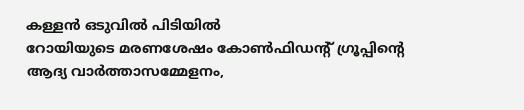കള്ളൻ ഒടുവിൽ പിടിയിൽ
റോയിയുടെ മരണശേഷം കോൺഫിഡന്റ് ഗ്രൂപ്പിന്റെ ആദ്യ വാർത്താസമ്മേളനം,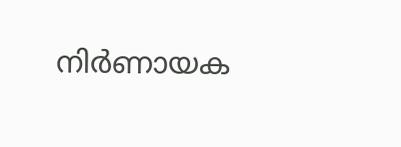നിര്‍ണായക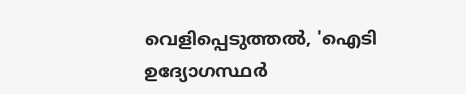വെളിപ്പെടുത്തൽ, 'ഐടി ഉദ്യോഗസ്ഥർ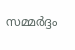സമ്മർദ്ദം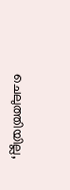ചെലുത്തിയില്ല,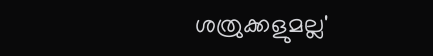ശത്രുക്കളുമല്ല'